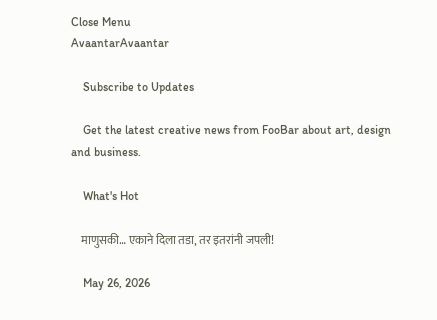Close Menu
AvaantarAvaantar

    Subscribe to Updates

    Get the latest creative news from FooBar about art, design and business.

    What's Hot

    माणुसकी… एकाने दिला तडा, तर इतरांनी जपली!

    May 26, 2026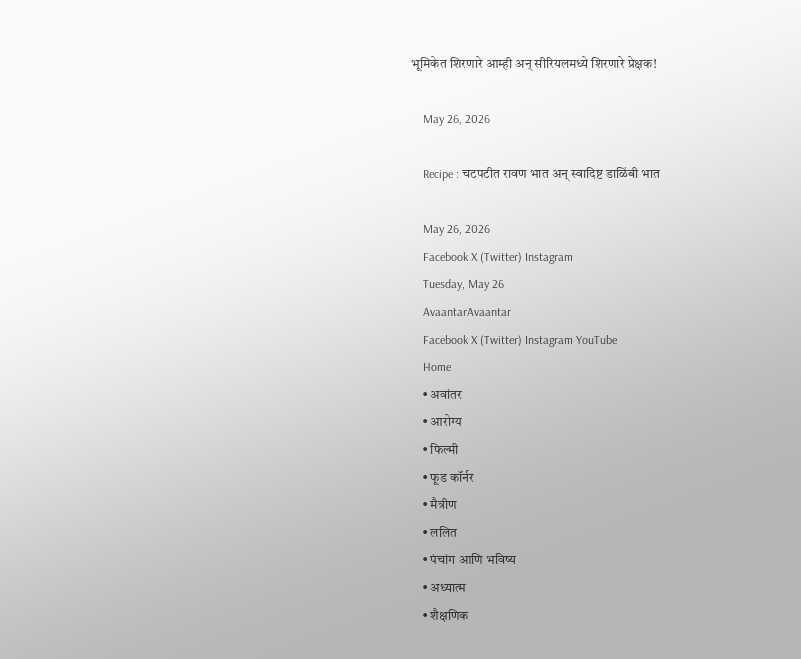भूमिकेत शिरणारे आम्ही अन् सीरियलमध्ये शिरणारे प्रेक्षक!

    May 26, 2026

    Recipe : चटपटीत रावण भात अन् स्वादिष्ट डाळिंबी भात

    May 26, 2026
    Facebook X (Twitter) Instagram
    Tuesday, May 26
    AvaantarAvaantar
    Facebook X (Twitter) Instagram YouTube
    Home
    • अवांतर
    • आरोग्य
    • फिल्मी
    • फूड कॉर्नर
    • मैत्रीण
    • ललित
    • पंचांग आणि भविष्य
    • अध्यात्म
    • शैक्षणिक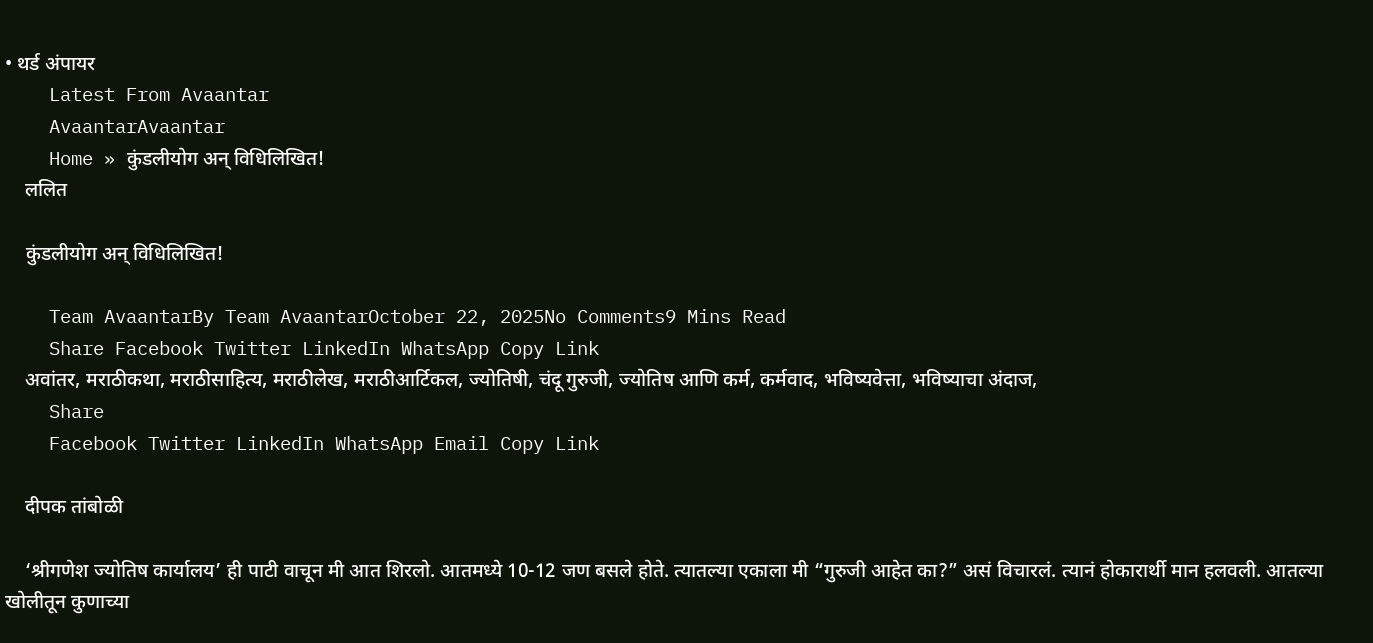• थर्ड अंपायर
    Latest From Avaantar
    AvaantarAvaantar
    Home » कुंडलीयोग अन् विधिलिखित!
    ललित

    कुंडलीयोग अन् विधिलिखित!

    Team AvaantarBy Team AvaantarOctober 22, 2025No Comments9 Mins Read
    Share Facebook Twitter LinkedIn WhatsApp Copy Link
    अवांतर, मराठीकथा, मराठीसाहित्य, मराठीलेख, मराठीआर्टिकल, ज्योतिषी, चंदू गुरुजी, ज्योतिष आणि कर्म, कर्मवाद, भविष्यवेत्ता, भविष्याचा अंदाज,
    Share
    Facebook Twitter LinkedIn WhatsApp Email Copy Link

    दीपक तांबोळी

    ‘श्रीगणेश ज्योतिष कार्यालय’ ही पाटी वाचून मी आत शिरलो. आतमध्ये 10-12 जण बसले होते. त्यातल्या एकाला मी “गुरुजी आहेत का?” असं विचारलं. त्यानं होकारार्थी मान हलवली. आतल्या खोलीतून कुणाच्या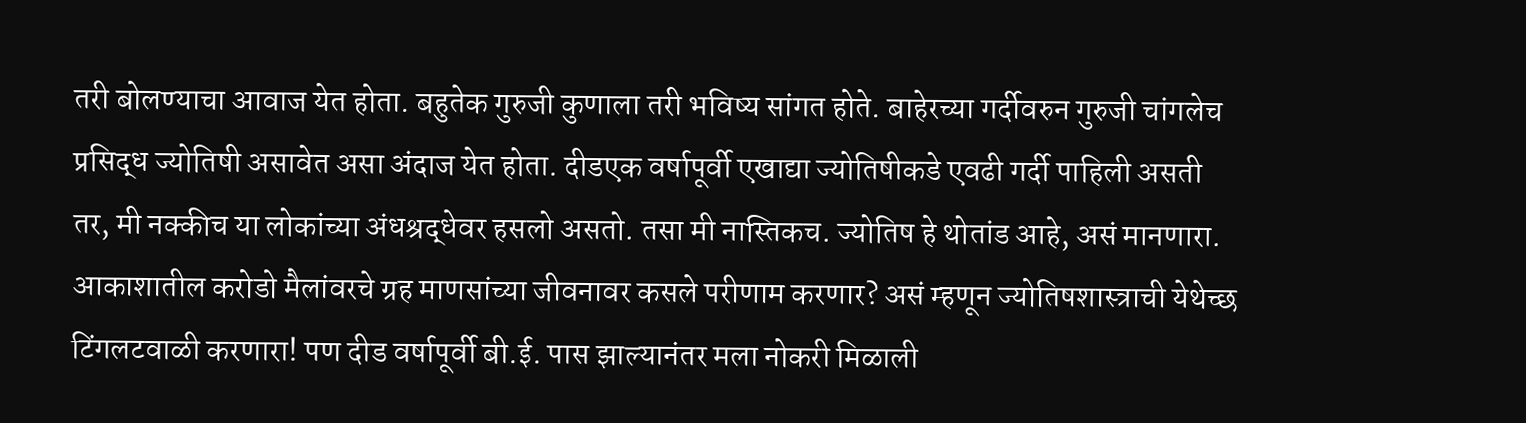तरी बोलण्याचा आवाज येत होता. बहुतेक गुरुजी कुणाला तरी भविष्य सांगत होते. बाहेरच्या गर्दीवरुन गुरुजी चांगलेच प्रसिद्ध ज्योतिषी असावेत असा अंदाज येत होता. दीडएक वर्षापूर्वी एखाद्या ज्योतिषीकडे एवढी गर्दी पाहिली असती तर, मी नक्कीच या लोकांच्या अंधश्रद्धेवर हसलो असतो. तसा मी नास्तिकच. ज्योतिष हे थोतांड आहे, असं मानणारा. आकाशातील करोडो मैलांवरचे ग्रह माणसांच्या जीवनावर कसले परीणाम करणार? असं म्हणून ज्योतिषशास्त्राची येथेच्छ टिंगलटवाळी करणारा! पण दीड वर्षापूर्वी बी.ई. पास झाल्यानंतर मला नोकरी मिळाली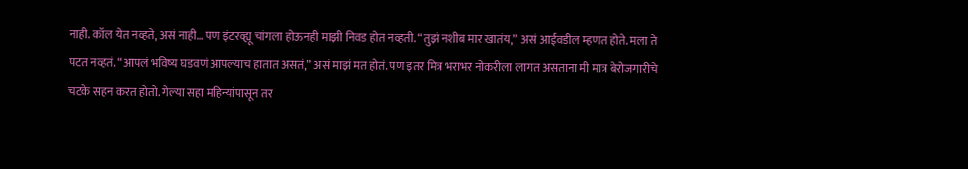नाही. कॉल येत नव्हते, असं नाही… पण इंटरव्ह्यू चांगला होऊनही माझी निवड होत नव्हती. “तुझं नशीब मार खातंय,” असं आईवडील म्हणत होते. मला ते पटत नव्हतं. “आपलं भविष्य घडवणं आपल्याच हातात असतं,” असं माझं मत होतं. पण इतर मित्र भराभर नोकरीला लागत असताना मी मात्र बेरोजगारीचे चटके सहन करत होतो. गेल्या सहा महिन्यांपासून तर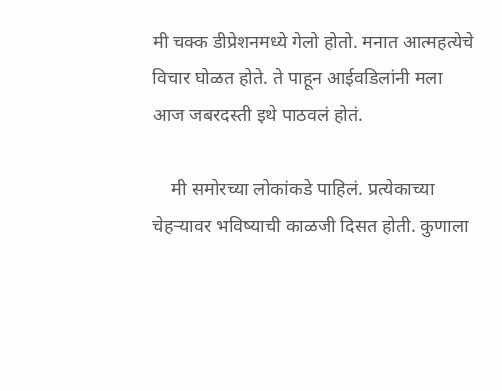मी चक्क डीप्रेशनमध्ये गेलो होतो. मनात आत्महत्येचे विचार घोळत होते. ते पाहून आईवडिलांनी मला आज जबरदस्ती इथे पाठवलं होतं.

    मी समोरच्या लोकांकडे पाहिलं. प्रत्येकाच्या चेहऱ्यावर भविष्याची काळजी दिसत होती. कुणाला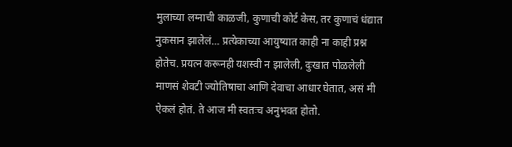मुलाच्या लग्नाची काळजी, कुणाची कोर्ट केस, तर कुणाचं धंद्यात नुकसान झालेलं… प्रत्येकाच्या आयुष्यात काही ना काही प्रश्न होतेच. प्रयत्न करूनही यशस्वी न झालेली, दुःखात पोळलेली माणसं शेवटी ज्योतिषाचा आणि देवाचा आधार घेतात, असं मी ऐकलं होतं. ते आज मी स्वतःच अनुभवत होतो.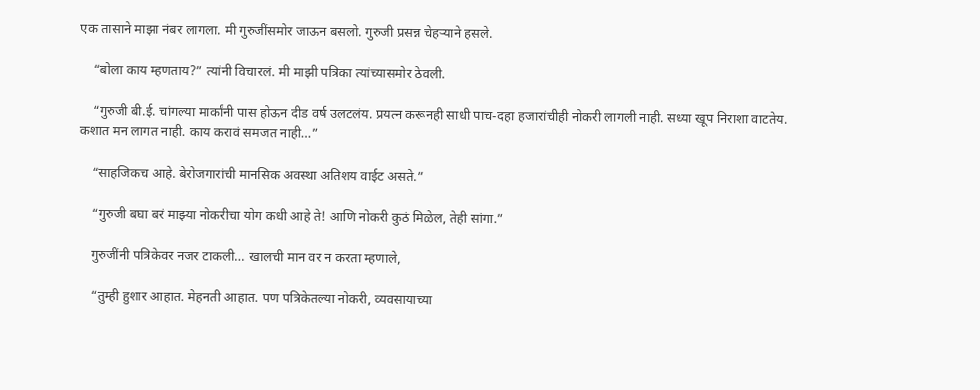एक तासाने माझा नंबर लागला. मी गुरुजींसमोर जाऊन बसलो. गुरुजी प्रसन्न चेहऱ्याने हसले.

    “बोला काय म्हणताय?” त्यांनी विचारलं. मी माझी पत्रिका त्यांच्यासमोर ठेवली.

    “गुरुजी बी.ई. चांगल्या मार्कांनी पास होऊन दीड वर्ष उलटलंय. प्रयत्न करूनही साधी पाच-दहा हजारांचीही नोकरी लागली नाही. सध्या खूप निराशा वाटतेय. कशात मन लागत नाही. काय करावं समजत नाही…”

    “साहजिकच आहे. बेरोजगारांची मानसिक अवस्था अतिशय वाईट असते.”

    “गुरुजी बघा बरं माझ्या नोकरीचा योग कधी आहे ते! आणि नोकरी कुठं मिळेल, तेही सांगा.”

    गुरुजींनी पत्रिकेवर नजर टाकली… खालची मान वर न करता म्हणाले,

    “तुम्ही हुशार आहात. मेहनती आहात. पण पत्रिकेतल्या नोकरी, व्यवसायाच्या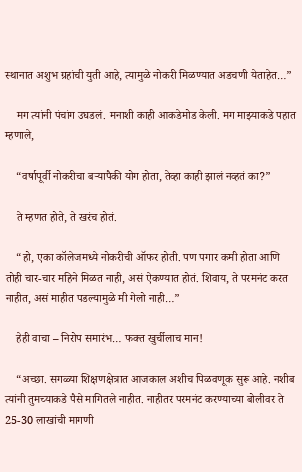स्थानात अशुभ ग्रहांची युती आहे, त्यामुळे नोकरी मिळण्यात अडचणी येताहेत…”

    मग त्यांनी पंचांग उघडलं. मनाशी काही आकडेमोड केली. मग माझ्याकडे पहात म्हणाले,

    “वर्षापूर्वी नोकरीचा बऱ्यापैकी योग होता, तेव्हा काही झालं नव्हतं का?”

    ते म्हणत होते, ते खरंच होतं.

    “हो, एका कॉलेजमध्ये नोकरीची ऑफर होती. पण पगार कमी होता आणि तोही चार-चार महिने मिळत नाही, असं ऐकण्यात होतं. शिवाय, ते परमनंट करत नाहीत, असं माहीत पडल्यामुळे मी गेलो नाही…”

    हेही वाचा – निरोप समारंभ… फक्त खुर्चीलाच मान!

    “अच्छा. सगळ्या शिक्षणक्षेत्रात आजकाल अशीच पिळवणूक सुरू आहे. नशीब त्यांनी तुमच्याकडे पैसे मागितले नाहीत. नाहीतर परमनंट करण्याच्या बोलीवर ते 25-30 लाखांची मागणी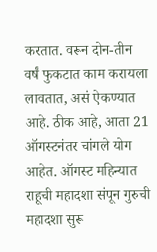करतात. वरून दोन-तीन वर्षं फुकटात काम करायला लावतात, असं ऐकण्यात आहे. ठीक आहे, आता 21 ऑगस्टनंतर चांगले योग आहेत. ऑगस्ट महिन्यात राहूची महादशा संपून गुरुची महादशा सुरू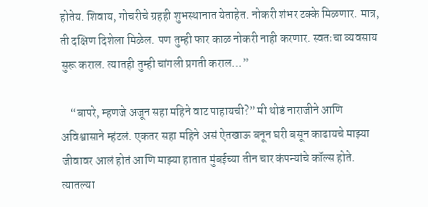होतेय. शिवाय, गोचरीचे ग्रहही शुभस्थानात येताहेत. नोकरी शंभर टक्के मिळणार. मात्र, ती दक्षिण दिशेला मिळेल. पण तुम्ही फार काळ नोकरी नाही करणार. स्वतःचा व्यवसाय सुरू कराल. त्यातही तुम्ही चांगली प्रगती कराल…”

    “बापरे, म्हणजे अजून सहा महिने वाट पाहायची?” मी थोडं नाराजीने आणि अविश्वासाने म्हंटलं. एकतर सहा महिने असं ऐतखाऊ बनून घरी बसून काढायचे माझ्या जीवावर आलं होतं आणि माझ्या हातात मुंबईच्या तीन चार कंपन्यांचे कॉल्स होते. त्यातल्या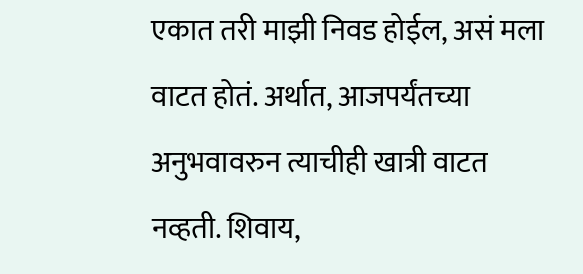एकात तरी माझी निवड होईल, असं मला वाटत होतं. अर्थात, आजपर्यंतच्या अनुभवावरुन त्याचीही खात्री वाटत नव्हती. शिवाय,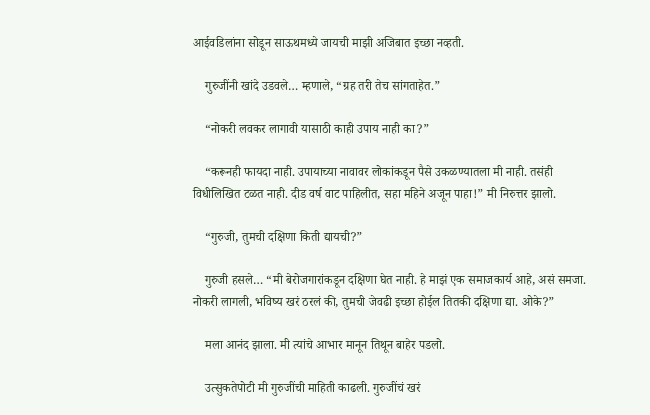आईवडिलांना सोडून साऊथमध्ये जायची माझी अजिबात इच्छा नव्हती.

    गुरुजींनी खांदे उडवले… म्हणाले, “ग्रह तरी तेच सांगताहेत.”

    “नोकरी लवकर लागावी यासाठी काही उपाय नाही का?”

    “करूनही फायदा नाही. उपायाच्या नावावर लोकांकडून पैसे उकळण्यातला मी नाही. तसंही विधीलिखित टळत नाही. दीड वर्ष वाट पाहिलीत, सहा महिने अजून पाहा!” मी निरुत्तर झालो.

    “गुरुजी, तुमची दक्षिणा किती द्यायची?”

    गुरुजी हसले… “मी बेरोजगारांकडून दक्षिणा घेत नाही. हे माझं एक समाजकार्य आहे, असं समजा. नोकरी लागली, भविष्य खरं ठरलं की, तुमची जेवढी इच्छा होईल तितकी दक्षिणा द्या. ओके?”

    मला आनंद झाला. मी त्यांचे आभार मानून तिथून बाहेर पडलो.

    उत्सुकतेपोटी मी गुरुजींची माहिती काढली. गुरुजींचं खरं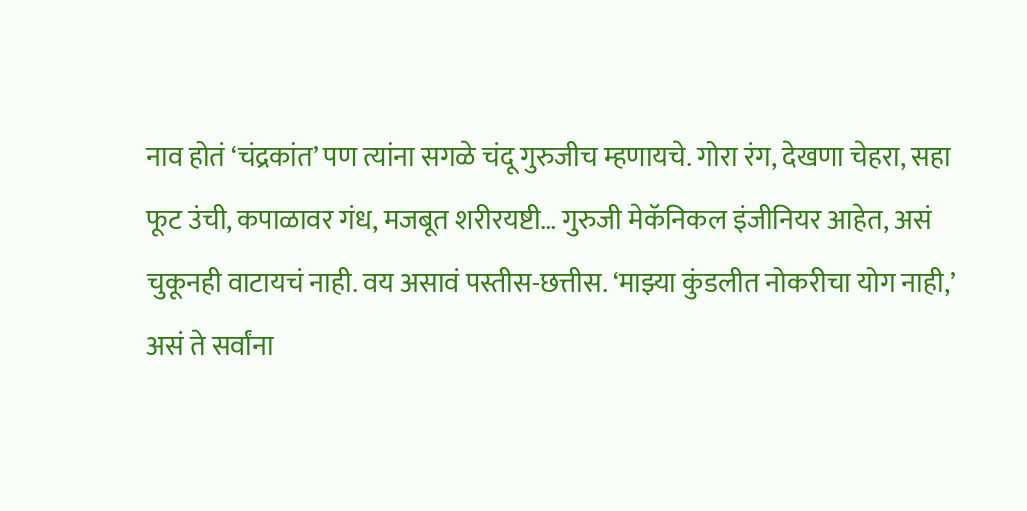नाव होतं ‘चंद्रकांत’ पण त्यांना सगळे चंदू गुरुजीच म्हणायचे. गोरा रंग, देखणा चेहरा, सहा फूट उंची, कपाळावर गंध, मजबूत शरीरयष्टी… गुरुजी मेकॅनिकल इंजीनियर आहेत, असं चुकूनही वाटायचं नाही. वय असावं पस्तीस-छत्तीस. ‘माझ्या कुंडलीत नोकरीचा योग नाही,’ असं ते सर्वांना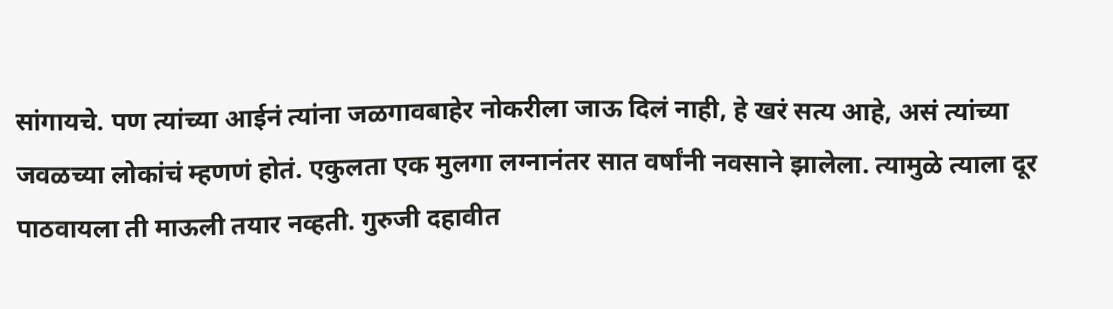सांगायचे. पण त्यांच्या आईनं त्यांना जळगावबाहेर नोकरीला जाऊ दिलं नाही, हे खरं सत्य आहे, असं त्यांच्या जवळच्या लोकांचं म्हणणं होतं. एकुलता एक मुलगा लग्नानंतर सात वर्षांनी नवसाने झालेला. त्यामुळे त्याला दूर पाठवायला ती माऊली तयार नव्हती. गुरुजी दहावीत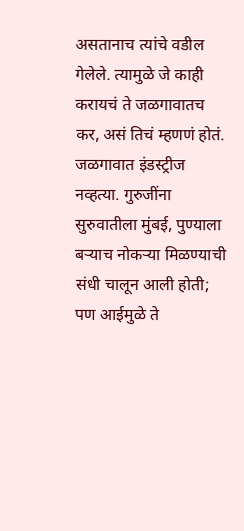असतानाच त्यांचे वडील गेलेले. त्यामुळे जे काही करायचं ते जळगावातच कर, असं तिचं म्हणणं होतं. जळगावात इंडस्ट्रीज नव्हत्या. गुरुजींना सुरुवातीला मुंबई, पुण्याला बऱ्याच नोकऱ्या मिळण्याची संधी चालून आली होती; पण आईमुळे ते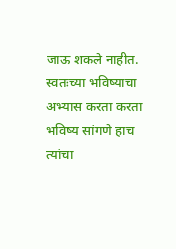जाऊ शकले नाहीत. स्वतःच्या भविष्याचा अभ्यास करता करता भविष्य सांगणे हाच त्यांचा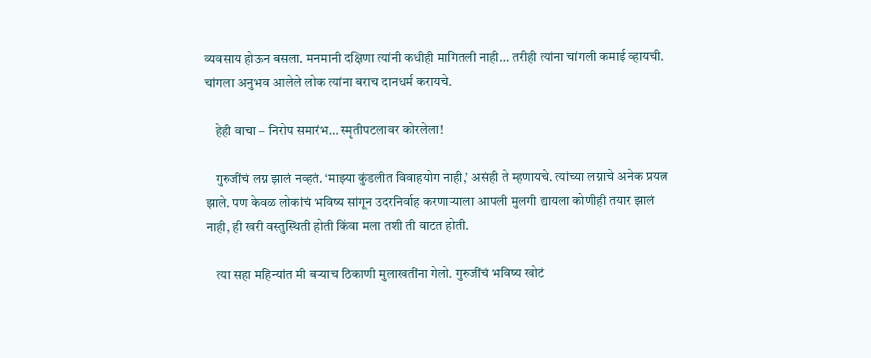व्यवसाय होऊन बसला. मनमानी दक्षिणा त्यांनी कधीही मागितली नाही… तरीही त्यांना चांगली कमाई व्हायची. चांगला अनुभव आलेले लोक त्यांना बराच दानधर्म करायचे.

    हेही वाचा – निरोप समारंभ… स्मृतीपटलावर कोरलेला!

    गुरुजींचं लग्न झालं नव्हतं. ‘माझ्या कुंडलीत विवाहयोग नाही,’ असंही ते म्हणायचे. त्यांच्या लग्नाचे अनेक प्रयत्न झाले. पण केवळ लोकांचं भविष्य सांगून उदरनिर्वाह करणाऱ्याला आपली मुलगी द्यायला कोणीही तयार झालं नाही, ही खरी वस्तुस्थिती होती किंवा मला तशी ती वाटत होती.

    त्या सहा महिन्यांत मी बऱ्याच ठिकाणी मुलाखतींना गेलो. गुरुजींचं भविष्य खोटं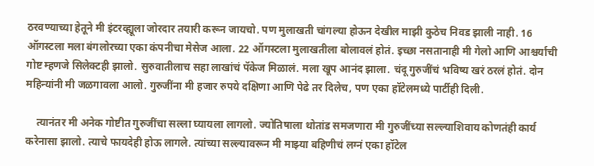ठरवण्याच्या हेतूने मी इंटरव्ह्यूला जोरदार तयारी करून जायचो. पण मुलाखती चांगल्या होऊन देखील माझी कुठेच निवड झाली नाही. 16 ऑगस्टला मला बंगलोरच्या एका कंपनीचा मेसेज आला. 22 ऑगस्टला मुलाखतीला बोलावलं होतं. इच्छा नसतानाही मी गेलो आणि आश्चर्याची गोष्ट म्हणजे सिलेक्टही झालो. सुरुवातीलाच सहा लाखांचं पॅकेज मिळालं. मला खूप आनंद झाला. चंदू गुरुजींचं भविष्य खरं ठरलं होतं. दोन महिन्यांनी मी जळगावला आलो. गुरुजींना मी हजार रुपये दक्षिणा आणि पेढे तर दिलेच, पण एका हॉटेलमध्ये पार्टीही दिली.

    त्यानंतर मी अनेक गोष्टीत गुरुजींचा सल्ला घ्यायला लागलो. ज्योतिषाला थोतांड समजणारा मी गुरुजींच्या सल्ल्याशिवाय कोणतंही कार्य करेनासा झालो. त्याचे फायदेही होऊ लागले. त्यांच्या सल्ल्यावरून मी माझ्या बहिणीचं लग्नं एका हॉटेल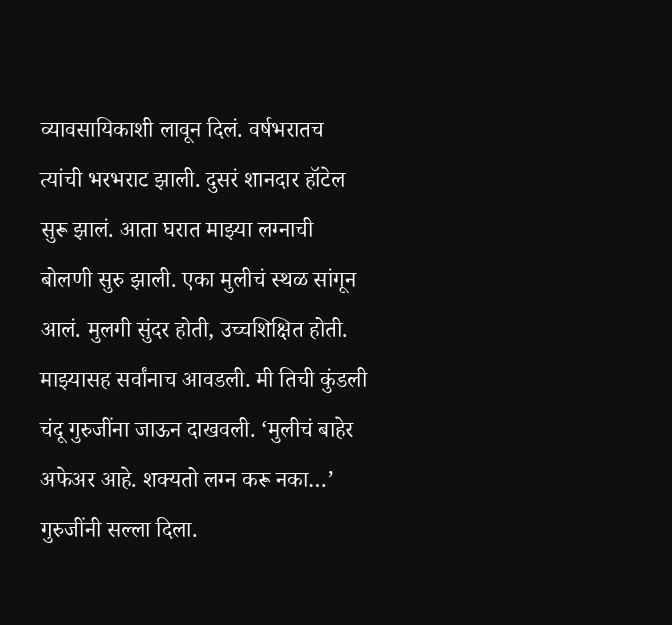व्यावसायिकाशी लावून दिलं. वर्षभरातच त्यांची भरभराट झाली. दुसरं शानदार हॉटेल सुरू झालं. आता घरात माझ्या लग्नाची बोलणी सुरु झाली. एका मुलीचं स्थळ सांगून आलं. मुलगी सुंदर होती, उच्चशिक्षित होती. माझ्यासह सर्वांनाच आवडली. मी तिची कुंडली चंदू गुरुजींना जाऊन दाखवली. ‘मुलीचं बाहेर अफेअर आहे. शक्यतो लग्न करू नका…’ गुरुजींनी सल्ला दिला.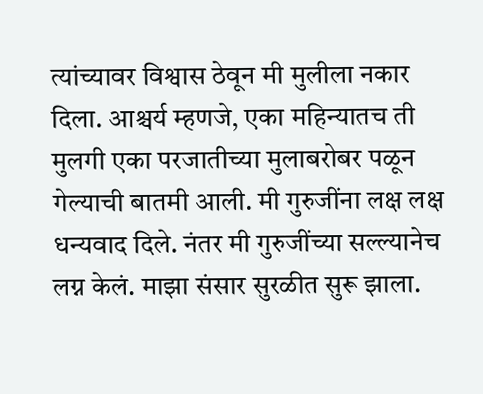त्यांच्यावर विश्वास ठेवून मी मुलीला नकार दिला. आश्चर्य म्हणजे, एका महिन्यातच ती मुलगी एका परजातीच्या मुलाबरोबर पळून गेल्याची बातमी आली. मी गुरुजींना लक्ष लक्ष धन्यवाद दिले. नंतर मी गुरुजींच्या सल्ल्यानेच लग्न केलं. माझा संसार सुरळीत सुरू झाला.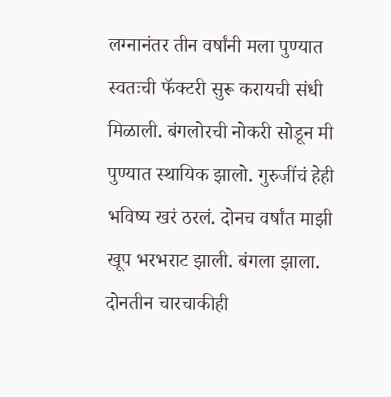लग्नानंतर तीन वर्षांनी मला पुण्यात स्वतःची फॅक्टरी सुरू करायची संधी मिळाली. बंगलोरची नोकरी सोडून मी पुण्यात स्थायिक झालो. गुरुजींचं हेही भविष्य खरं ठरलं. दोनच वर्षांत माझी खूप भरभराट झाली. बंगला झाला. दोनतीन चारचाकीही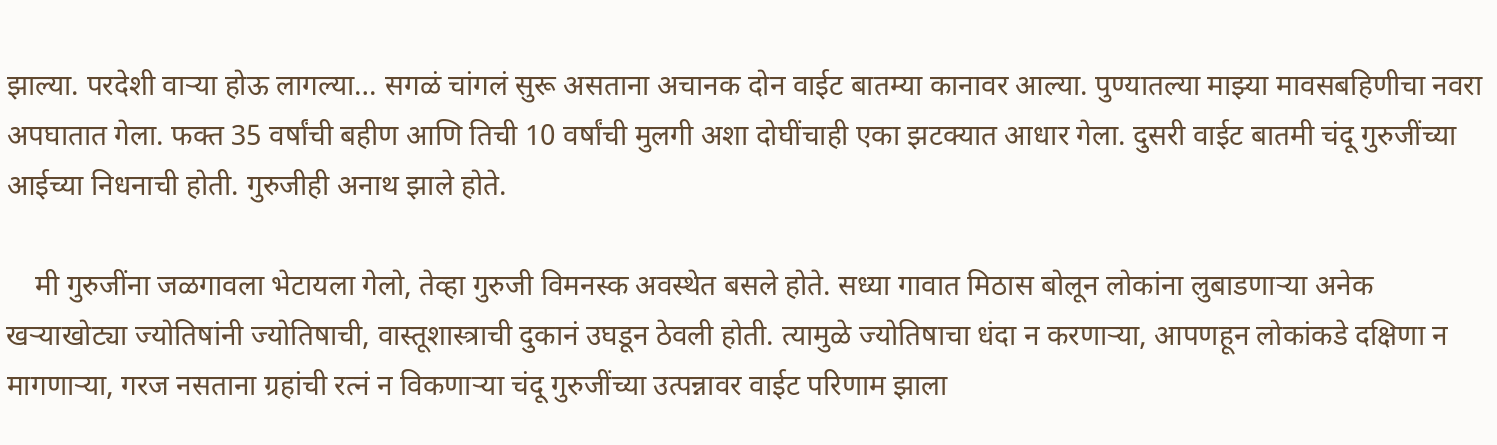झाल्या. परदेशी वाऱ्या होऊ लागल्या… सगळं चांगलं सुरू असताना अचानक दोन वाईट बातम्या कानावर आल्या. पुण्यातल्या माझ्या मावसबहिणीचा नवरा अपघातात गेला. फक्त 35 वर्षांची बहीण आणि तिची 10 वर्षांची मुलगी अशा दोघींचाही एका झटक्यात आधार गेला. दुसरी वाईट बातमी चंदू गुरुजींच्या आईच्या निधनाची होती. गुरुजीही अनाथ झाले होते.

    मी गुरुजींना जळगावला भेटायला गेलो, तेव्हा गुरुजी विमनस्क अवस्थेत बसले होते. सध्या गावात मिठास बोलून लोकांना लुबाडणाऱ्या अनेक खऱ्याखोट्या ज्योतिषांनी ज्योतिषाची, वास्तूशास्त्राची दुकानं उघडून ठेवली होती. त्यामुळे ज्योतिषाचा धंदा न करणाऱ्या, आपणहून लोकांकडे दक्षिणा न मागणाऱ्या, गरज नसताना ग्रहांची रत्नं न विकणाऱ्या चंदू गुरुजींच्या उत्पन्नावर वाईट परिणाम झाला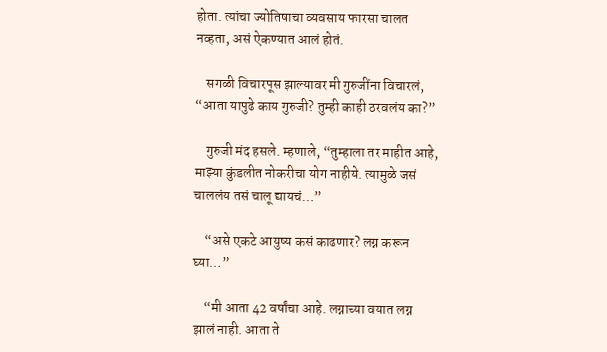होता. त्यांचा ज्योतिषाचा व्यवसाय फारसा चालत नव्हता, असं ऐकण्यात आलं होतं.

    सगळी विचारपूस झाल्यावर मी गुरुजींना विचारलं, “आता यापुढे काय गुरुजी? तुम्ही काही ठरवलंय का?”

    गुरुजी मंद हसले. म्हणाले, “तुम्हाला तर माहीत आहे, माझ्या कुंडलीत नोकरीचा योग नाहीये. त्यामुळे जसं चाललंय तसं चालू द्यायचं…”

    “असे एकटे आयुष्य कसं काढणार? लग्न करून घ्या…”

    “मी आता 42 वर्षांचा आहे. लग्नाच्या वयात लग्न झालं नाही. आता ते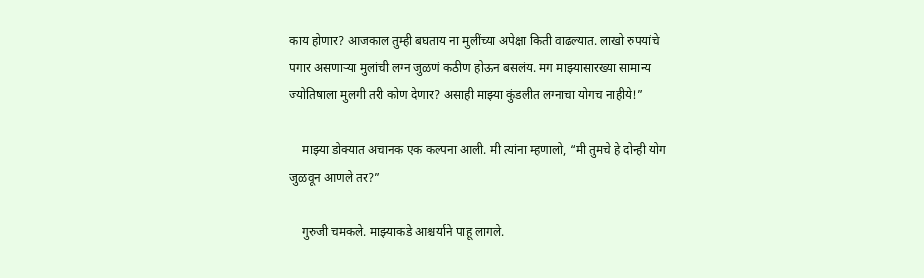काय होणार? आजकाल तुम्ही बघताय ना मुलींच्या अपेक्षा किती वाढल्यात. लाखो रुपयांचे पगार असणाऱ्या मुलांची लग्न जुळणं कठीण होऊन बसलंय. मग माझ्यासारख्या सामान्य ज्योतिषाला मुलगी तरी कोण देणार? असाही माझ्या कुंडलीत लग्नाचा योगच नाहीये!”

    माझ्या डोक्यात अचानक एक कल्पना आली. मी त्यांना म्हणालो, “मी तुमचे हे दोन्ही योग जुळवून आणले तर?”

    गुरुजी चमकले. माझ्याकडे आश्चर्याने पाहू लागले.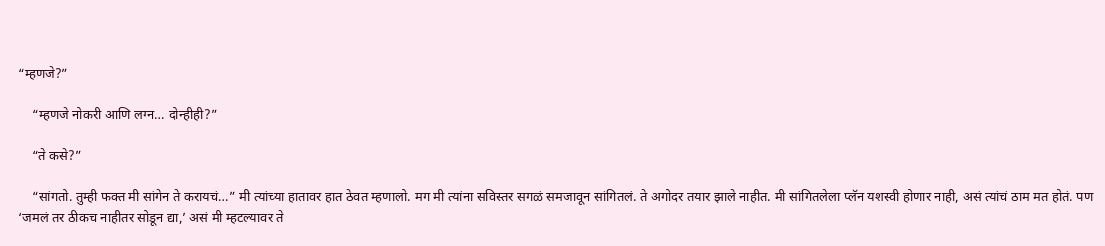“म्हणजे?”

    “म्हणजे नोकरी आणि लग्न… दोन्हीही?”

    “ते कसे?”

    “सांगतो. तुम्ही फक्त मी सांगेन ते करायचं…” मी त्यांच्या हातावर हात ठेवत म्हणालो. मग मी त्यांना सविस्तर सगळं समजावून सांगितलं. ते अगोदर तयार झाले नाहीत. मी सांगितलेला प्लॅन यशस्वी होणार नाही, असं त्यांचं ठाम मत होतं. पण ‘जमलं तर ठीकच नाहीतर सोडून द्या,’ असं मी म्हटल्यावर ते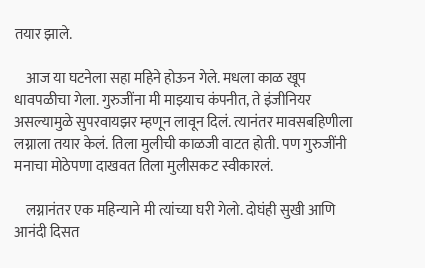तयार झाले.

    आज या घटनेला सहा महिने होऊन गेले. मधला काळ खूप धावपळीचा गेला. गुरुजींना मी माझ्याच कंपनीत, ते इंजीनियर असल्यामुळे सुपरवायझर म्हणून लावून दिलं. त्यानंतर मावसबहिणीला लग्नाला तयार केलं. तिला मुलीची काळजी वाटत होती. पण गुरुजींनी मनाचा मोठेपणा दाखवत तिला मुलीसकट स्वीकारलं.

    लग्नानंतर एक महिन्याने मी त्यांच्या घरी गेलो. दोघंही सुखी आणि आनंदी दिसत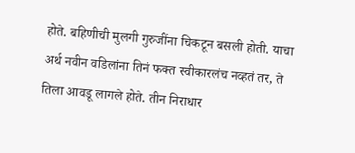होते. बहिणीची मुलगी गुरुजींना चिकटून बसली होती. याचा अर्थ नवीन वडिलांना तिनं फक्त स्वीकारलंच नव्हतं तर, ते तिला आवडू लागले होते. तीन निराधार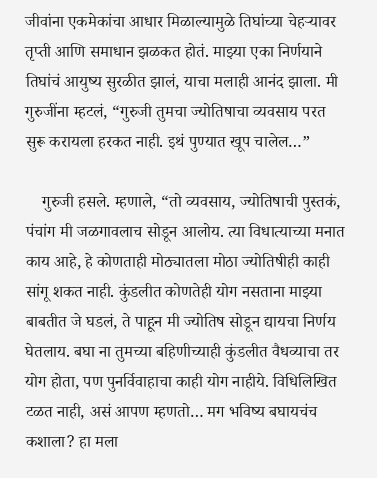जीवांना एकमेकांचा आधार मिळाल्यामुळे तिघांच्या चेहऱ्यावर तृप्ती आणि समाधान झळकत होतं. माझ्या एका निर्णयाने तिघांचं आयुष्य सुरळीत झालं, याचा मलाही आनंद झाला. मी गुरुजींना म्हटलं, “गुरुजी तुमचा ज्योतिषाचा व्यवसाय परत सुरू करायला हरकत नाही. इथं पुण्यात खूप चालेल…”

    गुरुजी हसले. म्हणाले, “तो व्यवसाय, ज्योतिषाची पुस्तकं, पंचांग मी जळगावलाच सोडून आलोय. त्या विधात्याच्या मनात काय आहे, हे कोणताही मोठ्यातला मोठा ज्योतिषीही काही सांगू शकत नाही. कुंडलीत कोणतेही योग नसताना माझ्या बाबतीत जे घडलं, ते पाहून मी ज्योतिष सोडून द्यायचा निर्णय घेतलाय. बघा ना तुमच्या बहिणीच्याही कुंडलीत वैधव्याचा तर योग होता, पण पुनर्विवाहाचा काही योग नाहीये. विधिलिखित टळत नाही, असं आपण म्हणतो… मग भविष्य बघायचंच कशाला? हा मला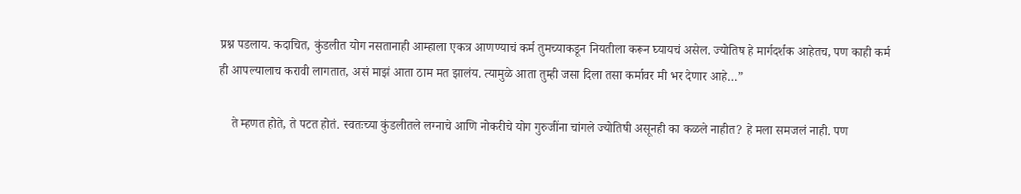प्रश्न पडलाय. कदाचित, कुंडलीत योग नसतानाही आम्हाला एकत्र आणण्याचं कर्म तुमच्याकडून नियतीला करून घ्यायचं असेल. ज्योतिष हे मार्गदर्शक आहेतच, पण काही कर्म ही आपल्यालाच करावी लागतात, असं माझं आता ठाम मत झालंय. त्यामुळे आता तुम्ही जसा दिला तसा कर्मावर मी भर देणार आहे…”

    ते म्हणत होते, ते पटत होतं. स्वतःच्या कुंडलीतले लग्नाचे आणि नोकरीचे योग गुरुजींना चांगले ज्योतिषी असूनही का कळले नाहीत? हे मला समजलं नाही. पण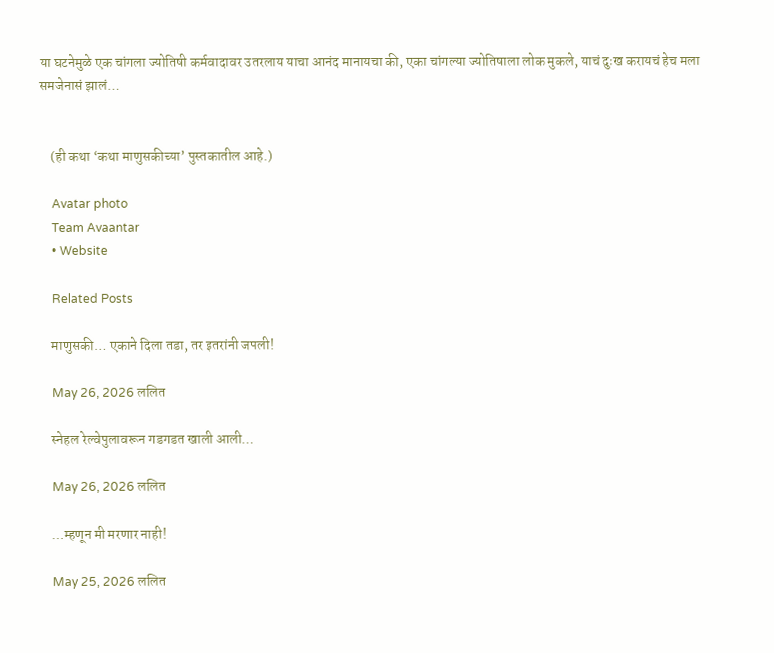या घटनेमुळे एक चांगला ज्योतिषी कर्मवादावर उतरलाय याचा आनंद मानायचा की, एका चांगल्या ज्योतिषाला लोक मुकले, याचं दुःख करायचं हेच मला समजेनासं झालं…


    (ही कथा ‘कथा माणुसकीच्या’ पुस्तकातील आहे.)

    Avatar photo
    Team Avaantar
    • Website

    Related Posts

    माणुसकी… एकाने दिला तडा, तर इतरांनी जपली!

    May 26, 2026 ललित

    स्नेहल रेल्वेपुलावरून गडगडत खाली आली…

    May 26, 2026 ललित

    …म्हणून मी मरणार नाही!

    May 25, 2026 ललित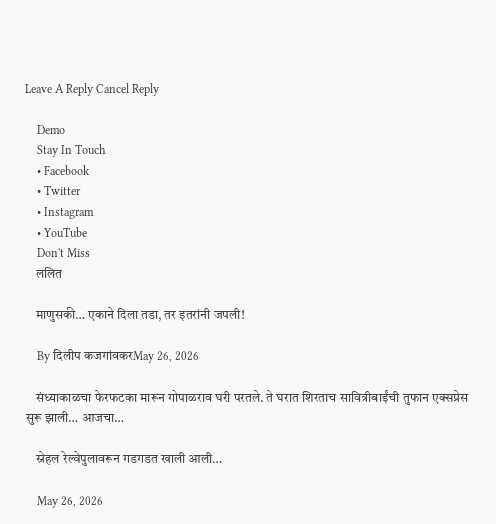Leave A Reply Cancel Reply

    Demo
    Stay In Touch
    • Facebook
    • Twitter
    • Instagram
    • YouTube
    Don't Miss
    ललित

    माणुसकी… एकाने दिला तडा, तर इतरांनी जपली!

    By दिलीप कजगांवकरMay 26, 2026

    संध्याकाळचा फेरफटका मारून गोपाळराव घरी परतले. ते घरात शिरताच सावित्रीबाईंची तुफान एक्सप्रेस सुरू झाली… आजचा…

    स्नेहल रेल्वेपुलावरून गडगडत खाली आली…

    May 26, 2026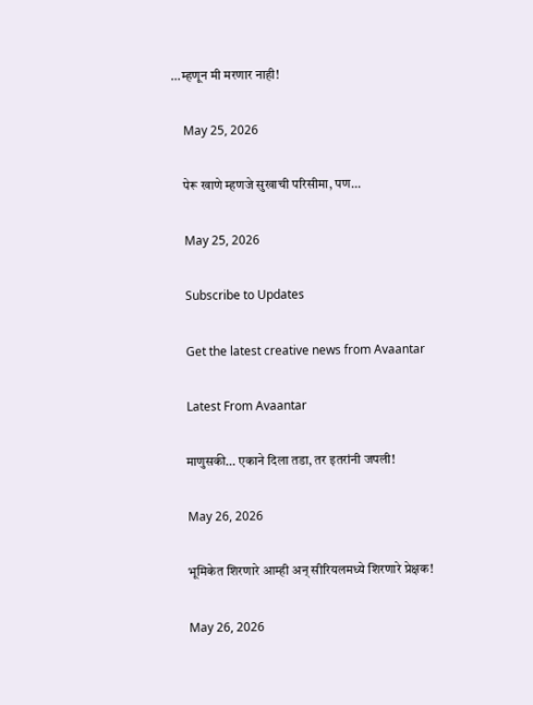…म्हणून मी मरणार नाही!

    May 25, 2026

    पेरू खाणे म्हणजे सुखाची परिसीमा, पण…

    May 25, 2026

    Subscribe to Updates

    Get the latest creative news from Avaantar

    Latest From Avaantar

    माणुसकी… एकाने दिला तडा, तर इतरांनी जपली!

    May 26, 2026

    भूमिकेत शिरणारे आम्ही अन् सीरियलमध्ये शिरणारे प्रेक्षक!

    May 26, 2026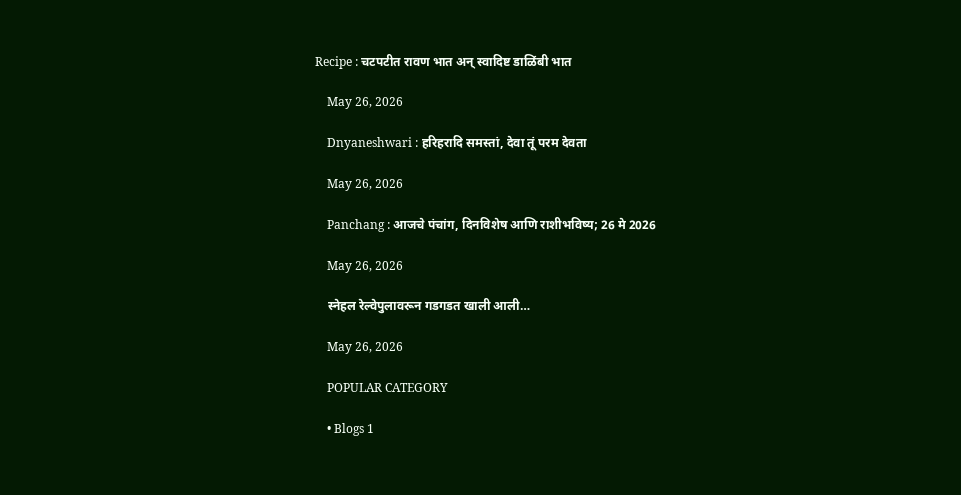Recipe : चटपटीत रावण भात अन् स्वादिष्ट डाळिंबी भात

    May 26, 2026

    Dnyaneshwari : हरिहरादि समस्तां, देवा तूं परम देवता

    May 26, 2026

    Panchang : आजचे पंचांग, दिनविशेष आणि राशीभविष्य; 26 मे 2026

    May 26, 2026

    स्नेहल रेल्वेपुलावरून गडगडत खाली आली…

    May 26, 2026

    POPULAR CATEGORY

    • Blogs 1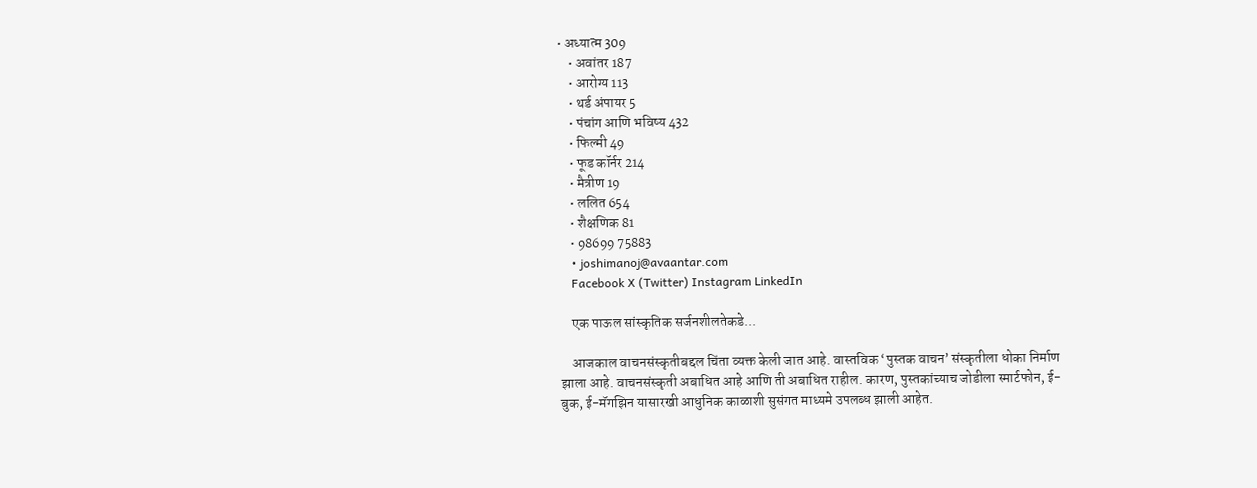• अध्यात्म 309
    • अवांतर 187
    • आरोग्य 113
    • थर्ड अंपायर 5
    • पंचांग आणि भविष्य 432
    • फिल्मी 49
    • फूड कॉर्नर 214
    • मैत्रीण 19
    • ललित 654
    • शैक्षणिक 81
    • 98699 75883
    • joshimanoj@avaantar.com
    Facebook X (Twitter) Instagram LinkedIn

    एक पाऊल सांस्कृतिक सर्जनशीलतेकडे...

    आजकाल वाचनसंस्कृतीबद्दल चिंता व्यक्त केली जात आहे. वास्तविक ‘पुस्तक वाचन’ संस्कृतीला धोका निर्माण झाला आहे. वाचनसंस्कृती अबाधित आहे आणि ती अबाधित राहील. कारण, पुस्तकांच्याच जोडीला स्मार्टफोन, ई-बुक, ई-मॅगझिन यासारखी आधुनिक काळाशी सुसंगत माध्यमे उपलब्ध झाली आहेत.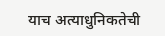याच अत्याधुनिकतेची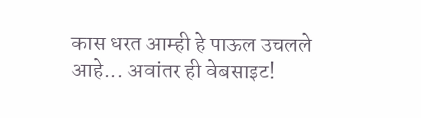कास धरत आम्ही हे पाऊल उचलले आहे... अवांतर ही वेबसाइट!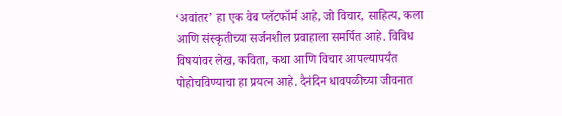‘अवांतर’ हा एक वेब प्लॅटफॉर्म आहे, जो विचार, साहित्य, कला आणि संस्कृतीच्या सर्जनशील प्रवाहाला समर्पित आहे. विविध विषयांवर लेख, कविता, कथा आणि विचार आपल्यापर्यंत पोहोचविण्याचा हा प्रयत्न आहे. दैनंदिन धावपळीच्या जीवनात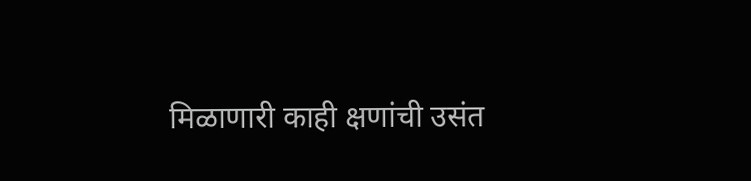मिळाणारी काही क्षणांची उसंत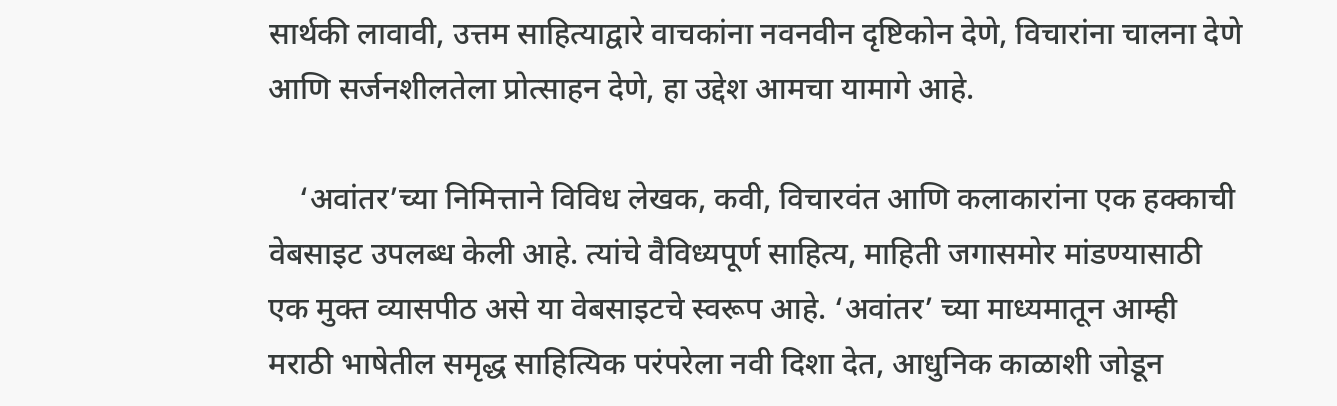सार्थकी लावावी, उत्तम साहित्याद्वारे वाचकांना नवनवीन दृष्टिकोन देणे, विचारांना चालना देणे आणि सर्जनशीलतेला प्रोत्साहन देणे, हा उद्देश आमचा यामागे आहे.

    ‘अवांतर’च्या निमित्ताने विविध लेखक, कवी, विचारवंत आणि कलाकारांना एक हक्काची वेबसाइट उपलब्ध केली आहे. त्यांचे वैविध्यपूर्ण साहित्य, माहिती जगासमोर मांडण्यासाठी एक मुक्त व्यासपीठ असे या वेबसाइटचे स्वरूप आहे. ‘अवांतर’ च्या माध्यमातून आम्ही मराठी भाषेतील समृद्ध साहित्यिक परंपरेला नवी दिशा देत, आधुनिक काळाशी जोडून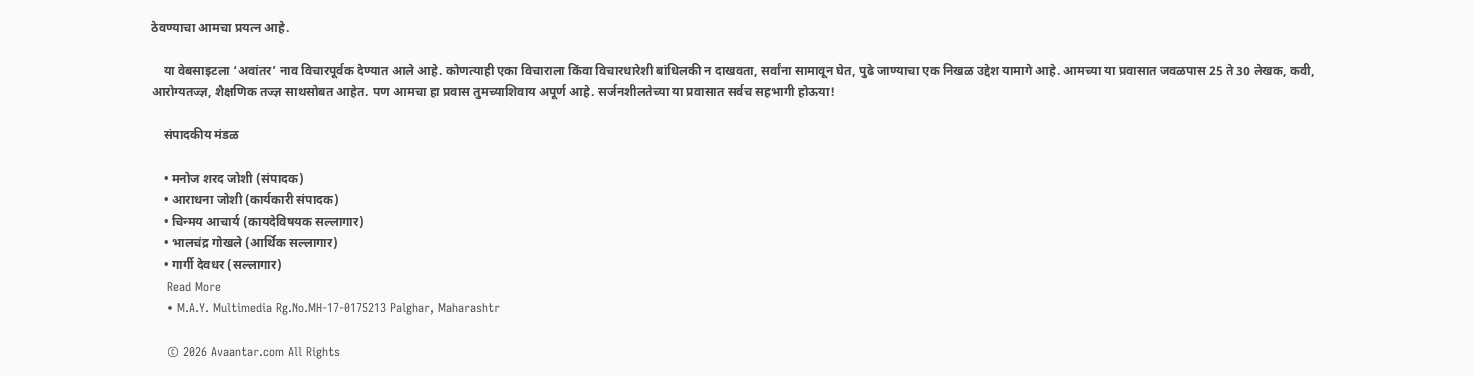ठेवण्याचा आमचा प्रयत्न आहे.

    या वेबसाइटला ‘अवांतर’ नाव विचारपूर्वक देण्यात आले आहे. कोणत्याही एका विचाराला किंवा विचारधारेशी बांधिलकी न दाखवता, सर्वांना सामावून घेत, पुढे जाण्याचा एक निखळ उद्देश यामागे आहे. आमच्या या प्रवासात जवळपास 25 ते 30 लेखक, कवी, आरोग्यतज्ज्ञ, शैक्षणिक तज्ज्ञ साथसोबत आहेत. पण आमचा हा प्रवास तुमच्याशिवाय अपूर्ण आहे. सर्जनशीलतेच्या या प्रवासात सर्वच सहभागी होऊया!

    संपादकीय मंडळ

    • मनोज शरद जोशी (संपादक)
    • आराधना जोशी (कार्यकारी संपादक)
    • चिन्मय आचार्य (कायदेविषयक सल्लागार)
    • भालचंद्र गोखले (आर्थिक सल्लागार)
    • गार्गी देवधर (सल्लागार)
    Read More
    • M.A.Y. Multimedia Rg.No.MH-17-0175213 Palghar, Maharashtr

    © 2026 Avaantar.com All Rights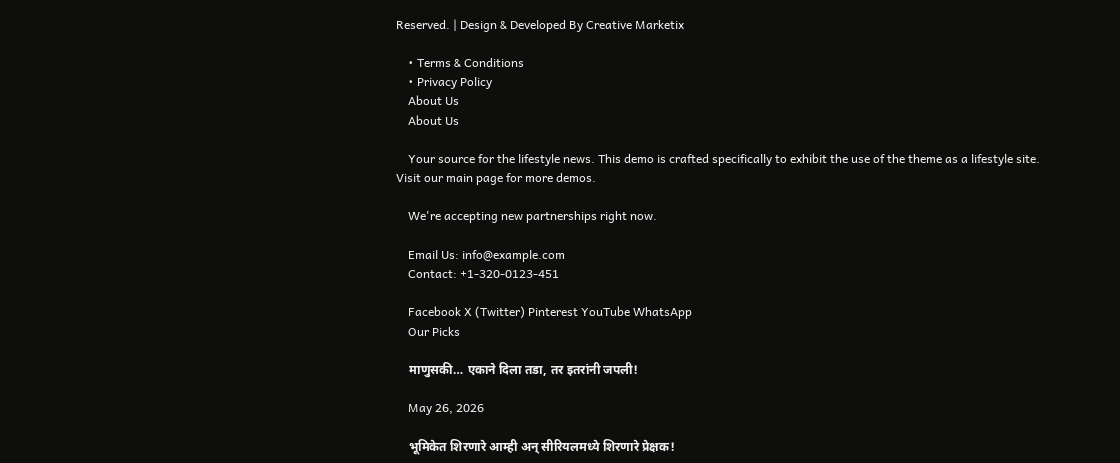Reserved. | Design & Developed By Creative Marketix

    • Terms & Conditions
    • Privacy Policy
    About Us
    About Us

    Your source for the lifestyle news. This demo is crafted specifically to exhibit the use of the theme as a lifestyle site. Visit our main page for more demos.

    We're accepting new partnerships right now.

    Email Us: info@example.com
    Contact: +1-320-0123-451

    Facebook X (Twitter) Pinterest YouTube WhatsApp
    Our Picks

    माणुसकी… एकाने दिला तडा, तर इतरांनी जपली!

    May 26, 2026

    भूमिकेत शिरणारे आम्ही अन् सीरियलमध्ये शिरणारे प्रेक्षक!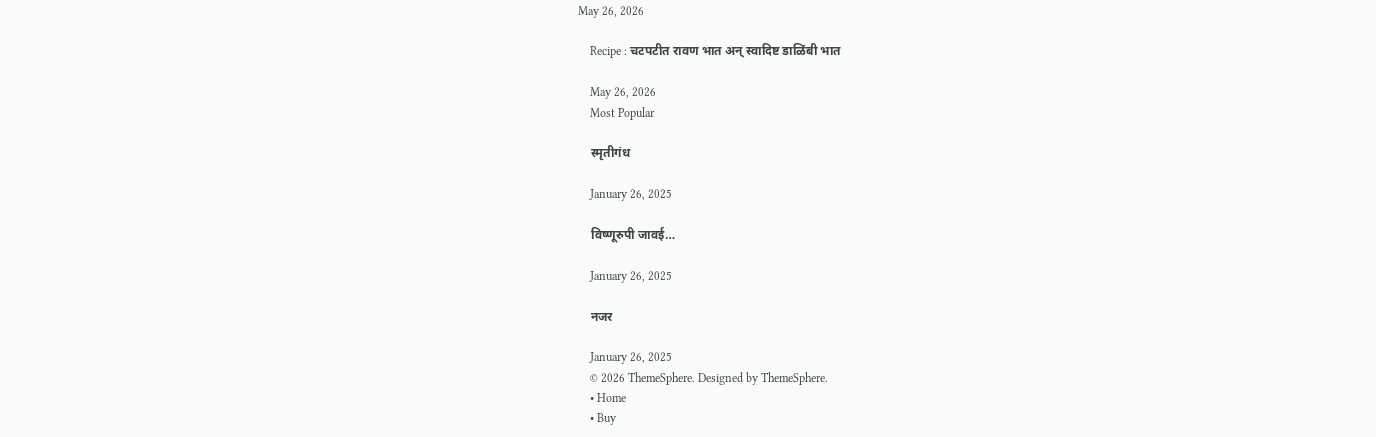May 26, 2026

    Recipe : चटपटीत रावण भात अन् स्वादिष्ट डाळिंबी भात

    May 26, 2026
    Most Popular

    स्मृतीगंध

    January 26, 2025

    विष्णूरुपी जावई…

    January 26, 2025

    नजर

    January 26, 2025
    © 2026 ThemeSphere. Designed by ThemeSphere.
    • Home
    • Buy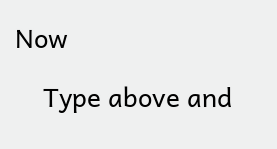Now

    Type above and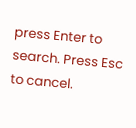press Enter to search. Press Esc to cancel.